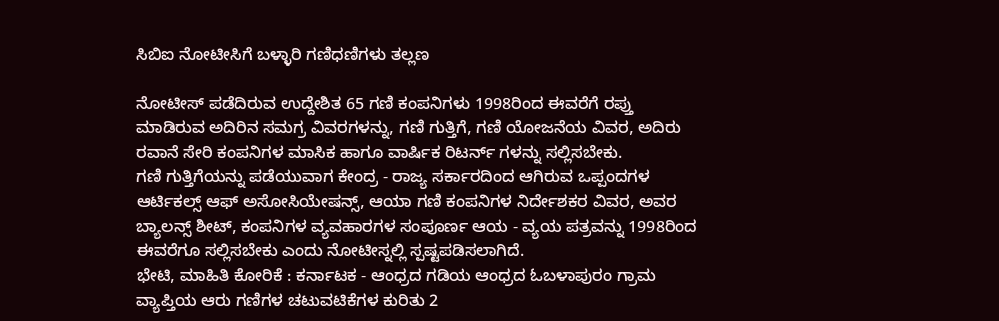ಸಿಬಿಐ ನೋಟೀಸಿಗೆ ಬಳ್ಳಾರಿ ಗಣಿಧಣಿಗಳು ತಲ್ಲಣ

ನೋಟೀಸ್ ಪಡೆದಿರುವ ಉದ್ದೇಶಿತ 65 ಗಣಿ ಕಂಪನಿಗಳು 1998ರಿಂದ ಈವರೆಗೆ ರಪ್ತು ಮಾಡಿರುವ ಅದಿರಿನ ಸಮಗ್ರ ವಿವರಗಳನ್ನು, ಗಣಿ ಗುತ್ತಿಗೆ, ಗಣಿ ಯೋಜನೆಯ ವಿವರ, ಅದಿರು ರವಾನೆ ಸೇರಿ ಕಂಪನಿಗಳ ಮಾಸಿಕ ಹಾಗೂ ವಾರ್ಷಿಕ ರಿಟರ್ನ್ ಗಳನ್ನು ಸಲ್ಲಿಸಬೇಕು.
ಗಣಿ ಗುತ್ತಿಗೆಯನ್ನು ಪಡೆಯುವಾಗ ಕೇಂದ್ರ - ರಾಜ್ಯ ಸರ್ಕಾರದಿಂದ ಆಗಿರುವ ಒಪ್ಪಂದಗಳ ಆರ್ಟಿಕಲ್ಸ್ ಆಫ್ ಅಸೋಸಿಯೇಷನ್ಸ್, ಆಯಾ ಗಣಿ ಕಂಪನಿಗಳ ನಿರ್ದೇಶಕರ ವಿವರ, ಅವರ ಬ್ಯಾಲನ್ಸ್ ಶೀಟ್, ಕಂಪನಿಗಳ ವ್ಯವಹಾರಗಳ ಸಂಪೂರ್ಣ ಆಯ - ವ್ಯಯ ಪತ್ರವನ್ನು 1998ರಿಂದ ಈವರೆಗೂ ಸಲ್ಲಿಸಬೇಕು ಎಂದು ನೋಟೀಸ್ನಲ್ಲಿ ಸ್ಪಷ್ಟಪಡಿಸಲಾಗಿದೆ.
ಭೇಟಿ, ಮಾಹಿತಿ ಕೋರಿಕೆ : ಕರ್ನಾಟಕ - ಆಂಧ್ರದ ಗಡಿಯ ಆಂಧ್ರದ ಓಬಳಾಪುರಂ ಗ್ರಾಮ ವ್ಯಾಪ್ತಿಯ ಆರು ಗಣಿಗಳ ಚಟುವಟಿಕೆಗಳ ಕುರಿತು 2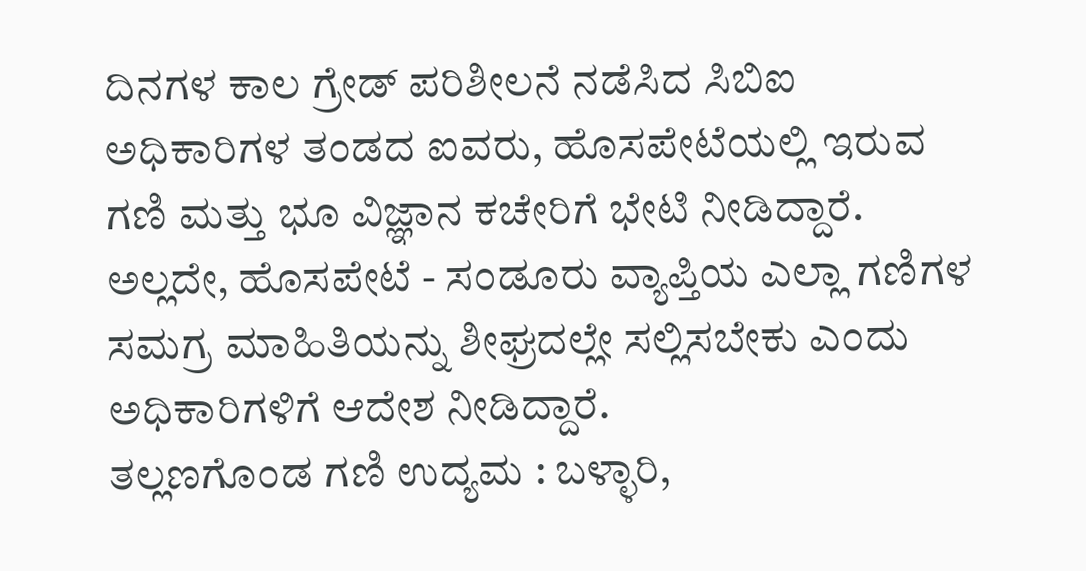ದಿನಗಳ ಕಾಲ ಗ್ರೇಡ್ ಪರಿಶೀಲನೆ ನಡೆಸಿದ ಸಿಬಿಐ ಅಧಿಕಾರಿಗಳ ತಂಡದ ಐವರು, ಹೊಸಪೇಟೆಯಲ್ಲಿ ಇರುವ ಗಣಿ ಮತ್ತು ಭೂ ವಿಜ್ಞಾನ ಕಚೇರಿಗೆ ಭೇಟಿ ನೀಡಿದ್ದಾರೆ. ಅಲ್ಲದೇ, ಹೊಸಪೇಟೆ - ಸಂಡೂರು ವ್ಯಾಪ್ತಿಯ ಎಲ್ಲಾ ಗಣಿಗಳ ಸಮಗ್ರ ಮಾಹಿತಿಯನ್ನು ಶೀಘ್ರದಲ್ಲೇ ಸಲ್ಲಿಸಬೇಕು ಎಂದು ಅಧಿಕಾರಿಗಳಿಗೆ ಆದೇಶ ನೀಡಿದ್ದಾರೆ.
ತಲ್ಲಣಗೊಂಡ ಗಣಿ ಉದ್ಯಮ : ಬಳ್ಳಾರಿ,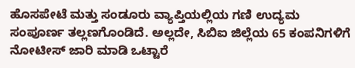ಹೊಸಪೇಟೆ ಮತ್ತು ಸಂಡೂರು ವ್ಯಾಪ್ತಿಯಲ್ಲಿಯ ಗಣಿ ಉದ್ಯಮ ಸಂಪೂರ್ಣ ತಲ್ಲಣಗೊಂಡಿದೆ. ಅಲ್ಲದೇ, ಸಿಬಿಐ ಜಿಲ್ಲೆಯ 65 ಕಂಪನಿಗಳಿಗೆ ನೋಟೀಸ್ ಜಾರಿ ಮಾಡಿ ಒಟ್ಟಾರೆ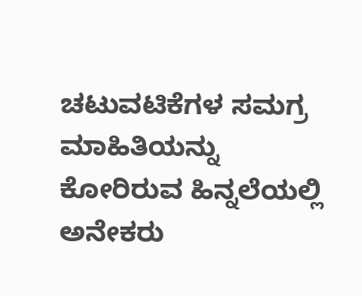ಚಟುವಟಿಕೆಗಳ ಸಮಗ್ರ ಮಾಹಿತಿಯನ್ನು ಕೋರಿರುವ ಹಿನ್ನಲೆಯಲ್ಲಿ ಅನೇಕರು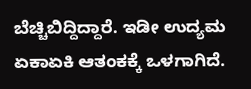ಬೆಚ್ಚಿಬಿದ್ದಿದ್ದಾರೆ. ಇಡೀ ಉದ್ಯಮ ಏಕಾಏಕಿ ಆತಂಕಕ್ಕೆ ಒಳಗಾಗಿದೆ.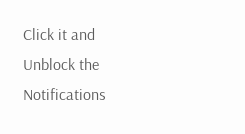Click it and Unblock the Notifications